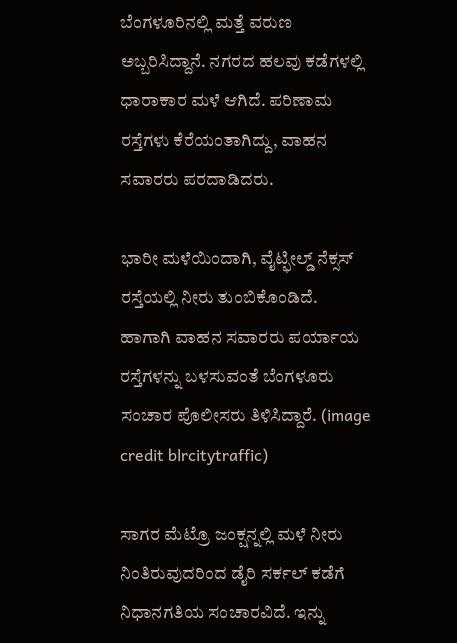ಬೆಂಗಳೂರಿನಲ್ಲಿ ಮತ್ತೆ ವರುಣ ಅಬ್ಬರಿಸಿದ್ದಾನೆ. ನಗರದ ಹಲವು ಕಡೆಗಳಲ್ಲಿ ಧಾರಾಕಾರ ಮಳೆ ಆಗಿದೆ. ಪರಿಣಾಮ ರಸ್ತೆಗಳು ಕೆರೆಯಂತಾಗಿದ್ದು, ವಾಹನ ಸವಾರರು ಪರದಾಡಿದರು.

ಭಾರೀ ಮಳೆಯಿಂದಾಗಿ, ವೈಟ್ಫೀಲ್ಡ್ ನೆಕ್ಸಸ್ ರಸ್ತೆಯಲ್ಲಿ ನೀರು ತುಂಬಿಕೊಂಡಿದೆ. ಹಾಗಾಗಿ ವಾಹನ ಸವಾರರು ಪರ್ಯಾಯ ರಸ್ತೆಗಳನ್ನು ಬಳಸುವಂತೆ ಬೆಂಗಳೂರು ಸಂಚಾರ ಪೊಲೀಸರು ತಿಳಿಸಿದ್ದಾರೆ. (image credit blrcitytraffic)

ಸಾಗರ ಮೆಟ್ರೊ ಜಂಕ್ಷನ್ನಲ್ಲಿ ಮಳೆ ನೀರು ನಿಂತಿರುವುದರಿಂದ ಡೈರಿ ಸರ್ಕಲ್ ಕಡೆಗೆ ನಿಧಾನಗತಿಯ ಸಂಚಾರವಿದೆ. ಇನ್ನು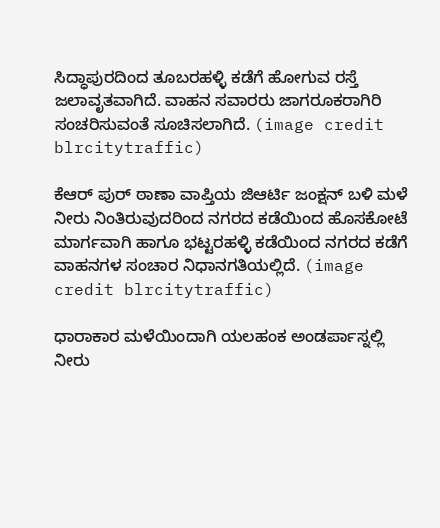ಸಿದ್ಧಾಪುರದಿಂದ ತೂಬರಹಳ್ಳಿ ಕಡೆಗೆ ಹೋಗುವ ರಸ್ತೆ ಜಲಾವೃತವಾಗಿದೆ. ವಾಹನ ಸವಾರರು ಜಾಗರೂಕರಾಗಿರಿ ಸಂಚರಿಸುವಂತೆ ಸೂಚಿಸಲಾಗಿದೆ. (image credit blrcitytraffic)

ಕೆಆರ್ ಪುರ್ ಠಾಣಾ ವಾಪ್ತಿಯ ಜಿಆರ್ಟಿ ಜಂಕ್ಷನ್ ಬಳಿ ಮಳೆ ನೀರು ನಿಂತಿರುವುದರಿಂದ ನಗರದ ಕಡೆಯಿಂದ ಹೊಸಕೋಟೆ ಮಾರ್ಗವಾಗಿ ಹಾಗೂ ಭಟ್ಟರಹಳ್ಳಿ ಕಡೆಯಿಂದ ನಗರದ ಕಡೆಗೆ ವಾಹನಗಳ ಸಂಚಾರ ನಿಧಾನಗತಿಯಲ್ಲಿದೆ. (image credit blrcitytraffic)

ಧಾರಾಕಾರ ಮಳೆಯಿಂದಾಗಿ ಯಲಹಂಕ ಅಂಡರ್ಪಾಸ್ನಲ್ಲಿ ನೀರು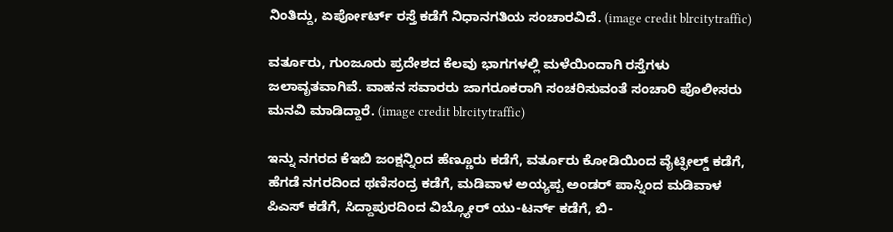ನಿಂತಿದ್ದು, ಏರ್ಪೋರ್ಟ್ ರಸ್ತೆ ಕಡೆಗೆ ನಿಧಾನಗತಿಯ ಸಂಚಾರವಿದೆ. (image credit blrcitytraffic)

ವರ್ತೂರು, ಗುಂಜೂರು ಪ್ರದೇಶದ ಕೆಲವು ಭಾಗಗಳಲ್ಲಿ ಮಳೆಯಿಂದಾಗಿ ರಸ್ತೆಗಳು ಜಲಾವೃತವಾಗಿವೆ. ವಾಹನ ಸವಾರರು ಜಾಗರೂಕರಾಗಿ ಸಂಚರಿಸುವಂತೆ ಸಂಚಾರಿ ಪೊಲೀಸರು ಮನವಿ ಮಾಡಿದ್ದಾರೆ. (image credit blrcitytraffic)

ಇನ್ನು ನಗರದ ಕೆಇಬಿ ಜಂಕ್ಷನ್ನಿಂದ ಹೆಣ್ಣೂರು ಕಡೆಗೆ, ವರ್ತೂರು ಕೋಡಿಯಿಂದ ವೈಟ್ಫೀಲ್ಡ್ ಕಡೆಗೆ, ಹೆಗಡೆ ನಗರದಿಂದ ಥಣಿಸಂದ್ರ ಕಡೆಗೆ, ಮಡಿವಾಳ ಅಯ್ಯಪ್ಪ ಅಂಡರ್ ಪಾಸ್ನಿಂದ ಮಡಿವಾಳ ಪಿಎಸ್ ಕಡೆಗೆ, ಸಿದ್ದಾಪುರದಿಂದ ವಿಬ್ಗ್ಯೋರ್ ಯು-ಟರ್ನ್ ಕಡೆಗೆ, ಬಿ-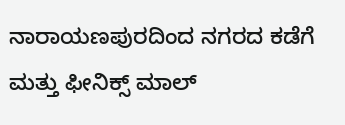ನಾರಾಯಣಪುರದಿಂದ ನಗರದ ಕಡೆಗೆ ಮತ್ತು ಫೀನಿಕ್ಸ್ ಮಾಲ್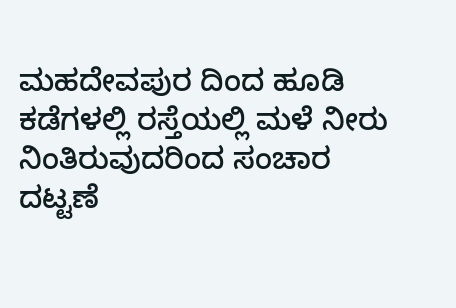ಮಹದೇವಪುರ ದಿಂದ ಹೂಡಿ ಕಡೆಗಳಲ್ಲಿ ರಸ್ತೆಯಲ್ಲಿ ಮಳೆ ನೀರು ನಿಂತಿರುವುದರಿಂದ ಸಂಚಾರ ದಟ್ಟಣೆ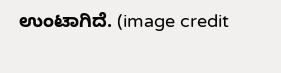ಉಂಟಾಗಿದೆ. (image credit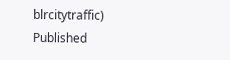blrcitytraffic)
Published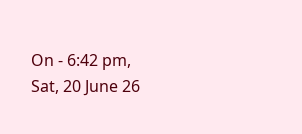On - 6:42 pm, Sat, 20 June 26